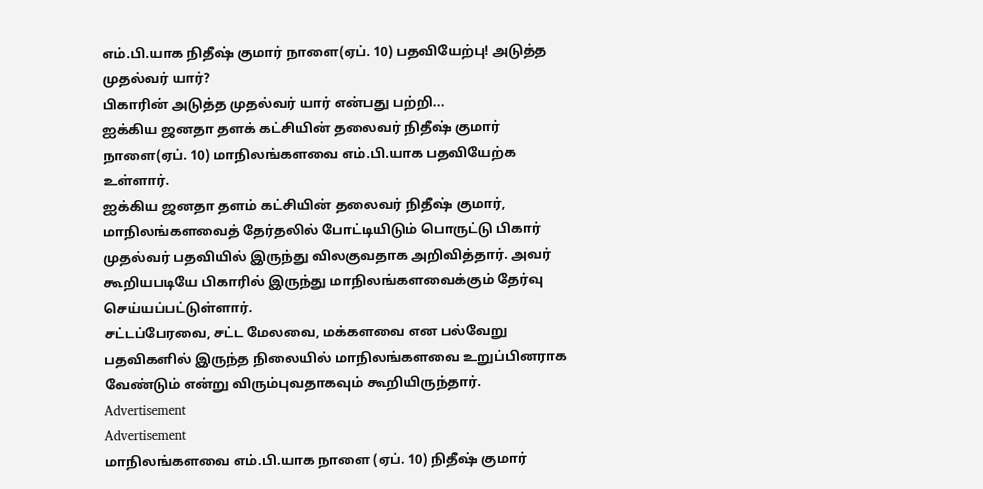எம்.பி.யாக நிதீஷ் குமார் நாளை(ஏப். 10) பதவியேற்பு! அடுத்த முதல்வர் யார்?
பிகாரின் அடுத்த முதல்வர் யார் என்பது பற்றி...
ஐக்கிய ஜனதா தளக் கட்சியின் தலைவர் நிதீஷ் குமார் நாளை(ஏப். 10) மாநிலங்களவை எம்.பி.யாக பதவியேற்க உள்ளார்.
ஐக்கிய ஜனதா தளம் கட்சியின் தலைவர் நிதீஷ் குமார், மாநிலங்களவைத் தேர்தலில் போட்டியிடும் பொருட்டு பிகார் முதல்வர் பதவியில் இருந்து விலகுவதாக அறிவித்தார். அவர் கூறியபடியே பிகாரில் இருந்து மாநிலங்களவைக்கும் தேர்வு செய்யப்பட்டுள்ளார்.
சட்டப்பேரவை, சட்ட மேலவை, மக்களவை என பல்வேறு பதவிகளில் இருந்த நிலையில் மாநிலங்களவை உறுப்பினராக வேண்டும் என்று விரும்புவதாகவும் கூறியிருந்தார்.
Advertisement
Advertisement
மாநிலங்களவை எம்.பி.யாக நாளை (ஏப். 10) நிதீஷ் குமார்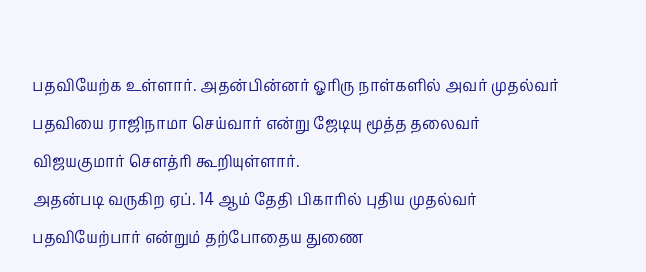பதவியேற்க உள்ளார். அதன்பின்னர் ஓரிரு நாள்களில் அவர் முதல்வர் பதவியை ராஜிநாமா செய்வார் என்று ஜேடியு மூத்த தலைவர் விஜயகுமார் சௌத்ரி கூறியுள்ளார்.
அதன்படி வருகிற ஏப். 14 ஆம் தேதி பிகாரில் புதிய முதல்வர் பதவியேற்பார் என்றும் தற்போதைய துணை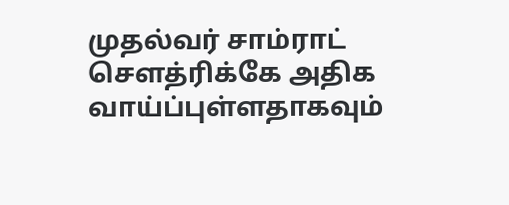முதல்வர் சாம்ராட் சௌத்ரிக்கே அதிக வாய்ப்புள்ளதாகவும்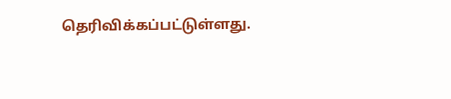தெரிவிக்கப்பட்டுள்ளது.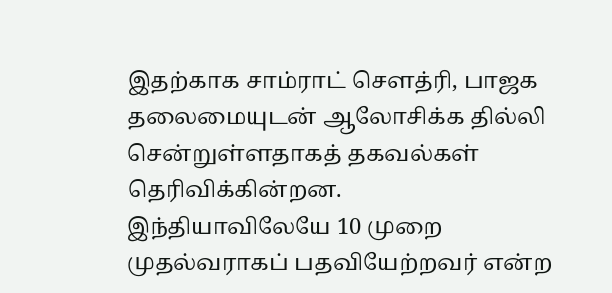இதற்காக சாம்ராட் சௌத்ரி, பாஜக தலைமையுடன் ஆலோசிக்க தில்லி சென்றுள்ளதாகத் தகவல்கள் தெரிவிக்கின்றன.
இந்தியாவிலேயே 10 முறை முதல்வராகப் பதவியேற்றவர் என்ற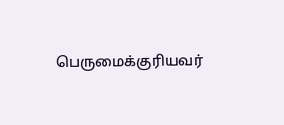பெருமைக்குரியவர்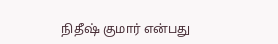நிதீஷ் குமார் என்பது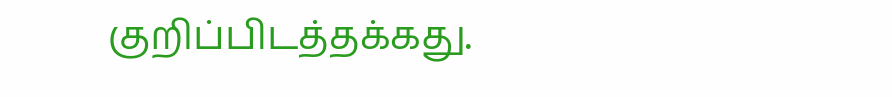குறிப்பிடத்தக்கது.